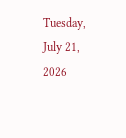Tuesday, July 21, 2026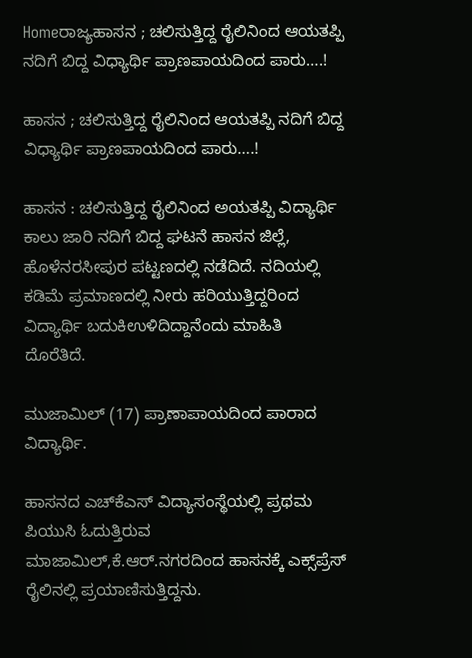Homeರಾಜ್ಯಹಾಸನ ; ಚಲಿಸುತ್ತಿದ್ದ ರೈಲಿನಿಂದ ಆಯತಪ್ಪಿ ನದಿಗೆ ಬಿದ್ದ ವಿಧ್ಯಾರ್ಥಿ ಪ್ರಾಣಪಾಯದಿಂದ ಪಾರು….!

ಹಾಸನ ; ಚಲಿಸುತ್ತಿದ್ದ ರೈಲಿನಿಂದ ಆಯತಪ್ಪಿ ನದಿಗೆ ಬಿದ್ದ ವಿಧ್ಯಾರ್ಥಿ ಪ್ರಾಣಪಾಯದಿಂದ ಪಾರು….!

ಹಾಸನ : ಚಲಿಸುತ್ತಿದ್ದ ರೈಲಿನಿಂದ ಅಯತಪ್ಪಿ ವಿದ್ಯಾರ್ಥಿ ಕಾಲು ಜಾರಿ ನದಿಗೆ ಬಿದ್ದ ಘಟನೆ ಹಾಸನ ಜಿಲ್ಲೆ, ಹೊಳೆನರಸೀಪುರ ಪಟ್ಟಣದಲ್ಲಿ ನಡೆದಿದೆ. ನದಿಯಲ್ಲಿ ಕಡಿಮೆ ಪ್ರಮಾಣದಲ್ಲಿ ನೀರು ಹರಿಯುತ್ತಿದ್ದರಿಂದ ವಿದ್ಯಾರ್ಥಿ ಬದುಕಿಉಳಿದಿದ್ದಾನೆಂದು ಮಾಹಿತಿ ದೊರೆತಿದೆ.

ಮುಜಾಮಿಲ್ (17) ಪ್ರಾಣಾಪಾಯದಿಂದ ಪಾರಾದ ವಿದ್ಯಾರ್ಥಿ.

ಹಾಸನದ ಎಚ್‌ಕೆಎಸ್ ವಿದ್ಯಾಸಂಸ್ಥೆಯಲ್ಲಿ ಪ್ರಥಮ ಪಿಯುಸಿ ಓದುತ್ತಿರುವ ಮಾಜಾಮಿಲ್,ಕೆ.ಆರ್.ನಗರದಿಂದ ಹಾಸನಕ್ಕೆ ಎಕ್ಸ್‌ಪ್ರೆಸ್‌ ರೈಲಿನಲ್ಲಿ ಪ್ರಯಾಣಿಸುತ್ತಿದ್ದನು.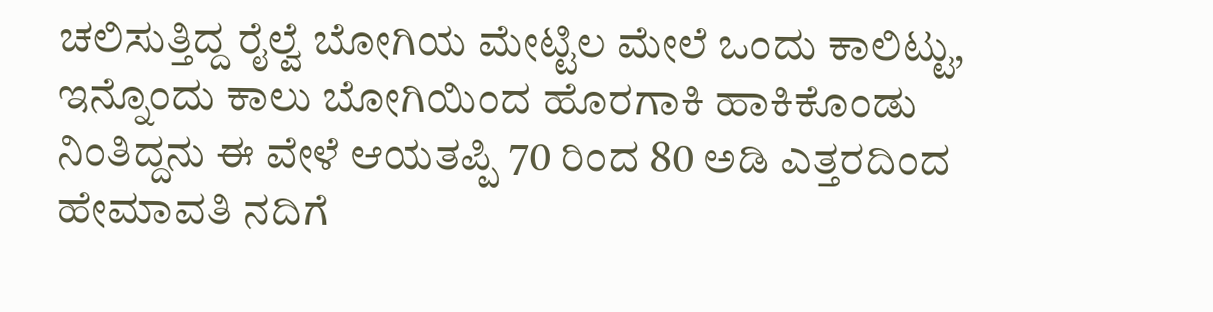ಚಲಿಸುತ್ತಿದ್ದ ರೈಲ್ವೆ ಬೋಗಿಯ ಮೇಟ್ಟಿಲ ಮೇಲೆ ಒಂದು ಕಾಲಿಟ್ಟು, ಇನ್ನೊಂದು ಕಾಲು ಬೋಗಿಯಿಂದ ಹೊರಗಾಕಿ ಹಾಕಿಕೊಂಡು ನಿಂತಿದ್ದನು ಈ ವೇಳೆ ಆಯತಪ್ಪಿ 70 ರಿಂದ 80 ಅಡಿ ಎತ್ತರದಿಂದ ಹೇಮಾವತಿ ನದಿಗೆ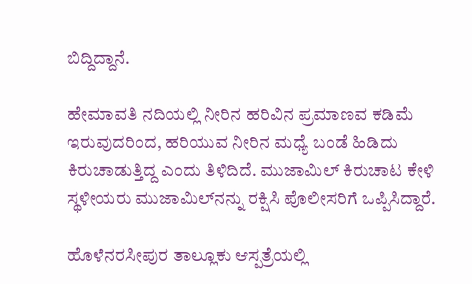ಬಿದ್ದಿದ್ದಾನೆ.

ಹೇಮಾವತಿ ನದಿಯಲ್ಲಿ ನೀರಿನ ಹರಿವಿನ ಪ್ರಮಾಣವ ಕಡಿಮೆ ಇರುವುದರಿಂದ, ಹರಿಯುವ ನೀರಿನ ಮಧ್ಯೆ ಬಂಡೆ ಹಿಡಿದು ಕಿರುಚಾಡುತ್ತಿದ್ದ ಎಂದು ತಿಳಿದಿದೆ. ಮುಜಾಮಿಲ್ ಕಿರುಚಾಟ ಕೇಳಿ ಸ್ಥಳೀಯರು ಮುಜಾಮಿಲ್‌ನನ್ನು ರಕ್ಷಿಸಿ ಪೊಲೀಸರಿಗೆ ಒಪ್ಪಿಸಿದ್ದಾರೆ.

ಹೊಳೆನರಸೀಪುರ ತಾಲ್ಲೂಕು ಆಸ್ಪತ್ರೆಯಲ್ಲಿ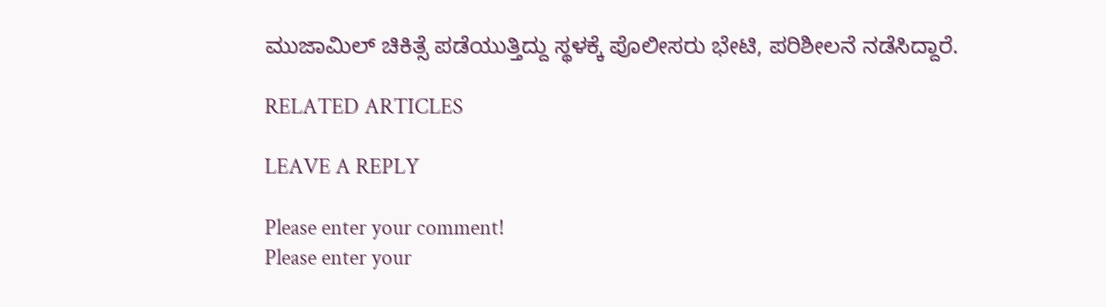ಮುಜಾಮಿಲ್‌ ಚಿಕಿತ್ಸೆ ಪಡೆಯುತ್ತಿದ್ದು ಸ್ಥಳಕ್ಕೆ ಪೊಲೀಸರು ಭೇಟಿ, ಪರಿಶೀಲನೆ ನಡೆಸಿದ್ದಾರೆ.

RELATED ARTICLES

LEAVE A REPLY

Please enter your comment!
Please enter your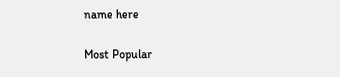name here

Most Popular